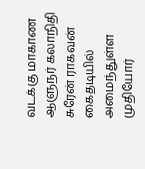வடக்கு மாகாண ஆளுநர் கலாநிதி சுரேன் ராகவன் கைதடியில் அமைந்துள்ள முதியோர்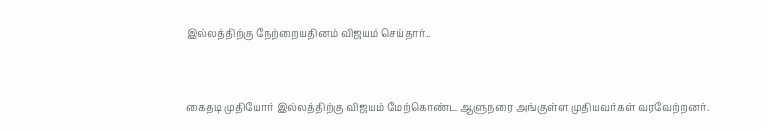இல்லத்திற்கு நேற்றையதினம் விஜயம் செய்தார்..



கைதடி முதியோர் இல்லத்திற்கு விஜயம் மேற்கொண்ட ஆளுநரை அங்குள்ள முதியவர்கள் வரவேற்றனர்.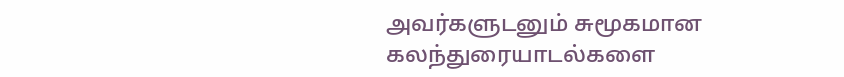அவர்களுடனும் சுமூகமான கலந்துரையாடல்களை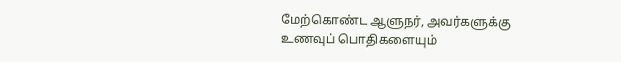மேற்கொண்ட ஆளுநர், அவர்களுக்கு உணவுப் பொதிகளையும்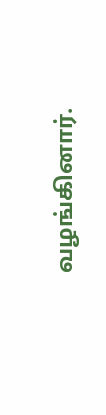வழங்கினார்.